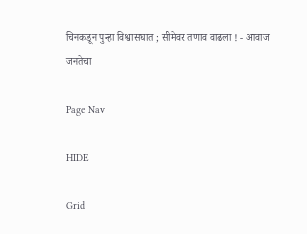चिनकडून पुन्हा विश्वासघात ; सीमेवर तणाव वाढला ! - आवाज जनतेचा

Page Nav

HIDE

Grid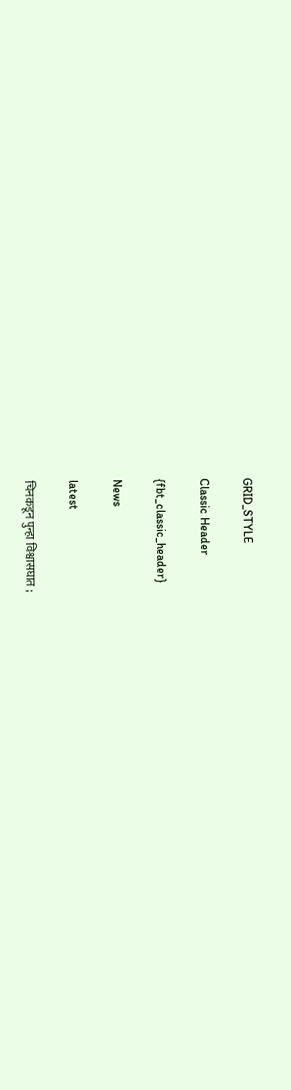GRID_STYLE

Classic Header

{fbt_classic_header}

News

latest

चिनकडून पुन्हा विश्वासघात ;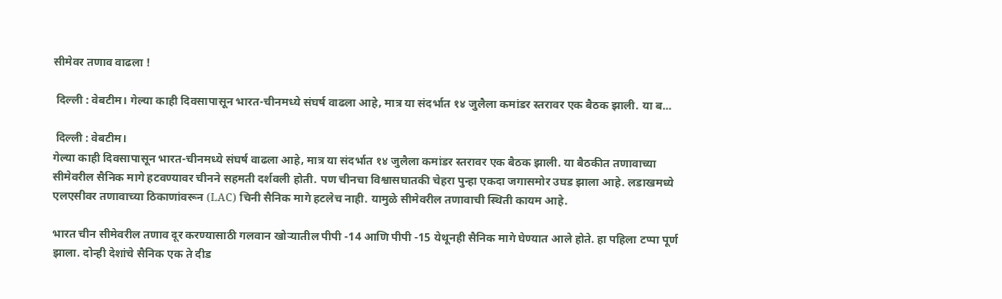सीमेवर तणाव वाढला !

 दिल्ली : वेबटीम। गेल्या काही दिवसापासून भारत-चीनमध्ये संघर्ष वाढला आहे, मात्र या संदर्भात १४ जुलैला कमांडर स्तरावर एक बैठक झाली. या ब...

 दिल्ली : वेबटीम।
गेल्या काही दिवसापासून भारत-चीनमध्ये संघर्ष वाढला आहे, मात्र या संदर्भात १४ जुलैला कमांडर स्तरावर एक बैठक झाली. या बैठकीत तणावाच्या सीमेवरील सैनिक मागे हटवण्यावर चीनने सहमती दर्शवली होती. पण चीनचा विश्वासघातकी चेहरा पुन्हा एकदा जगासमोर उघड झाला आहे. लडाखमध्ये एलएसीवर तणावाच्या ठिकाणांवरून (LAC) चिनी सैनिक मागे हटलेच नाही. यामुळे सीमेवरील तणावाची स्थिती कायम आहे.

भारत चीन सीमेवरील तणाव दूर करण्यासाठी गलवान खोऱ्यातील पीपी -14 आणि पीपी -15 येथूनही सैनिक मागे घेण्यात आले होते. हा पहिला टप्पा पूर्ण झाला. दोन्ही देशांचे सैनिक एक ते दीड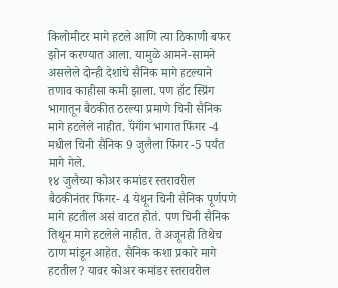किलोमीटर मागे हटले आणि त्या ठिकाणी बफर झोन करण्यात आला. यामुळे आमने-सामने असलेले दोन्ही देशांचे सैनिक मागे हटल्याने तणाव काहीसा कमी झाला. पण हॉट स्प्रिंग भागातून बैठकीत ठरल्या प्रमाणे चिनी सैनिक मागे हटलेले नाहीत. पॅंगॉंग भागात फिंगर -4 मधील चिनी सैनिक 9 जुलैला फिंगर -5 पर्यंत मागे गेले.
१४ जुलैच्या कोअर कमांडर स्तरावरील बैठकीनंतर फिंगर- 4 येथून चिनी सैनिक पूर्णपणे मागे हटतील असं वाटत होतं. पण चिनी सैनिक तिथून मागे हटलेले नाहीत. ते अजूनही तिथेच ठाण मांडून आहेत. सैनिक कशा प्रकारे मागे हटतील? यावर कोअर कमांडर स्तरावरील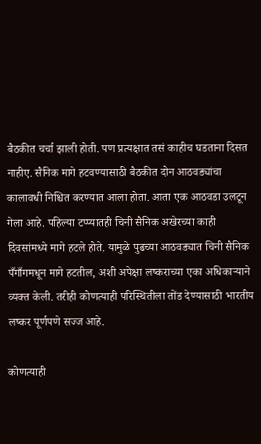बैठकीत चर्चा झाली होती. पण प्रत्यक्षात तसं काहीच घडताना दिसत नाहीए. सैनिक मागे हटवण्यासाठी बैठकीत दोन आठवड्यांचा कालावधी निश्चित करण्यात आला होता. आता एक आठवडा उलटून गेला आहे. पहिल्या टप्प्यातही चिनी सैनिक अखेरच्या काही दिवसांमध्ये मागे हटले होते. यामुळे पुढच्या आठवड्यात चिनी सैनिक पँगाँगमधून मागे हटतील, अशी अपेक्षा लष्कराच्या एका अधिकाऱ्याने व्यक्त केली. तरीही कोणत्याही परिस्थितीला तोंड देण्यासाठी भारतीय लष्कर पूर्णपणे सज्ज आहे.

कोणत्याही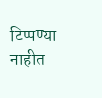टिप्पण्‍या नाहीत